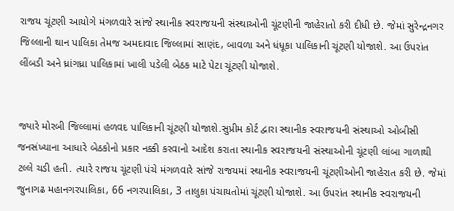રાજય ચૂંટણી આયોગે મંગળવારે સાંજે સ્થાનીક સ્વરાજયની સંસ્થાઓની ચૂંટણીની જાહેરાતો કરી દીધી છે. જેમાં સુરેન્દ્રનગર જિલ્લાની થાન પાલિકા તેમજ અમદાવાદ જિલ્લામાં સાણંદ, બાવળા અને ધંધૂકા પાલિકાની ચૂંટણી યોજાશે. આ ઉપરાંત લીંબડી અને ધ્રાંગધ્રા પાલિકામાં ખાલી પડેલી બેઠક માટે પેટા ચૂંટણી યોજાશે.


જ્યારે મોરબી જિલ્લામાં હળવદ પાલિકાની ચૂંટણી યોજાશે.સુપ્રીમ કોર્ટ દ્વારા સ્થાનીક સ્વરાજયની સંસ્થાઓ ઓબીસી જનસંખ્યાના આધારે બેઠકોનો પ્રકાર નક્કી કરવાનો આદેશ કરાતા સ્થાનીક સ્વરાજયની સંસ્થાઓની ચૂંટણી લાંબા ગાળાથી ટલ્લે ચડી હતી. ત્યારે રાજય ચૂંટણી પંચે મંગળવારે સાંજે રાજયમાં સ્થાનીક સ્વરાજયની ચૂંટણીઓની જાહેરાત કરી છે. જેમાં જુનાગઢ મહાનગરપાલિકા, 66 નગરપાલિકા, 3 તાલુકા પંચાયતોમાં ચૂંટણી યોજાશે. આ ઉપરાંત સ્થાનીક સ્વરાજયની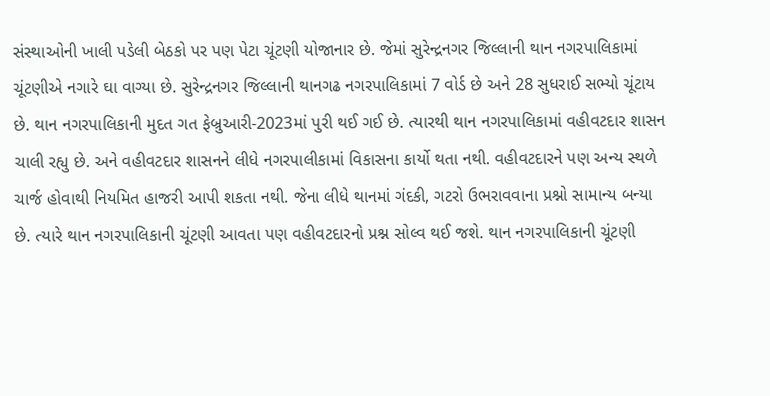સંસ્થાઓની ખાલી પડેલી બેઠકો પર પણ પેટા ચૂંટણી યોજાનાર છે. જેમાં સુરેન્દ્રનગર જિલ્લાની થાન નગરપાલિકામાં ચૂંટણીએ નગારે ઘા વાગ્યા છે. સુરેન્દ્રનગર જિલ્લાની થાનગઢ નગરપાલિકામાં 7 વોર્ડ છે અને 28 સુધરાઈ સભ્યો ચૂંટાય છે. થાન નગરપાલિકાની મુદત ગત ફેબ્રુઆરી-2023માં પુરી થઈ ગઈ છે. ત્યારથી થાન નગરપાલિકામાં વહીવટદાર શાસન ચાલી રહ્યુ છે. અને વહીવટદાર શાસનને લીધે નગરપાલીકામાં વિકાસના કાર્યો થતા નથી. વહીવટદારને પણ અન્ય સ્થળે ચાર્જ હોવાથી નિયમિત હાજરી આપી શકતા નથી. જેના લીધે થાનમાં ગંદકી, ગટરો ઉભરાવવાના પ્રશ્નો સામાન્ય બન્યા છે. ત્યારે થાન નગરપાલિકાની ચૂંટણી આવતા પણ વહીવટદારનો પ્રશ્ન સોલ્વ થઈ જશે. થાન નગરપાલિકાની ચૂંટણી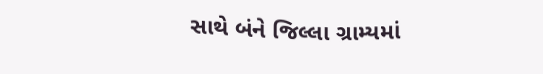સાથે બંને જિલ્લા ગ્રામ્યમાં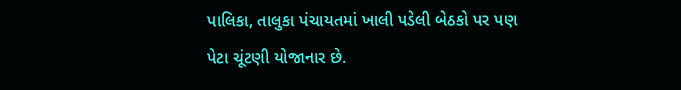પાલિકા, તાલુકા પંચાયતમાં ખાલી પડેલી બેઠકો પર પણ પેટા ચૂંટણી યોજાનાર છે.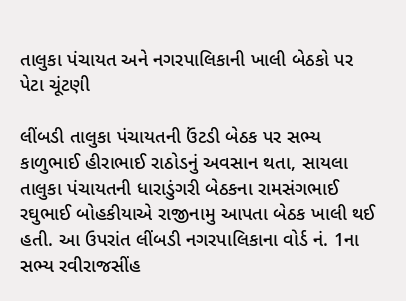તાલુકા પંચાયત અને નગરપાલિકાની ખાલી બેઠકો પર પેટા ચૂંટણી

લીંબડી તાલુકા પંચાયતની ઉંટડી બેઠક પર સભ્ય કાળુભાઈ હીરાભાઈ રાઠોડનું અવસાન થતા, સાયલા તાલુકા પંચાયતની ધારાડુંગરી બેઠકના રામસંગભાઈ રઘુભાઈ બોહકીયાએ રાજીનામુ આપતા બેઠક ખાલી થઈ હતી. આ ઉપરાંત લીંબડી નગરપાલિકાના વોર્ડ નં. 1ના સભ્ય રવીરાજસીંહ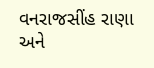વનરાજસીંહ રાણા અને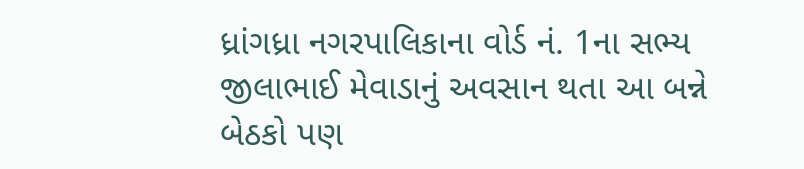ધ્રાંગધ્રા નગરપાલિકાના વોર્ડ નં. 1ના સભ્ય જીલાભાઈ મેવાડાનું અવસાન થતા આ બન્ને બેઠકો પણ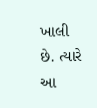ખાલી છે. ત્યારે આ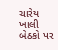ચારેય ખાલી બેઠકો પર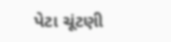પેટા ચૂંટણી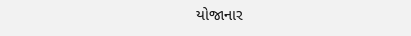યોજાનાર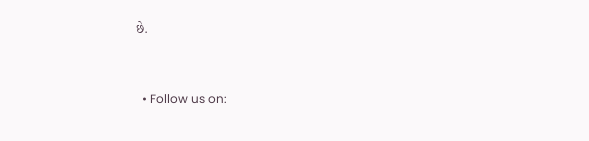છે.


  • Follow us on: